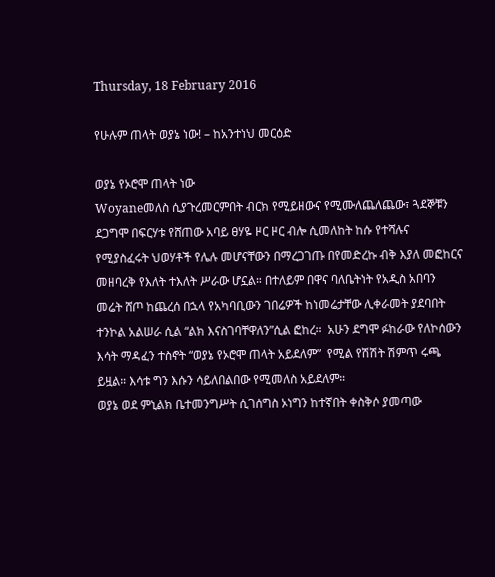Thursday, 18 February 2016

የሁሉም ጠላት ወያኔ ነው! – ከአንተነህ መርዕድ

ወያኔ የኦሮሞ ጠላት ነው
Woyaneመለስ ሲያጉረመርምበት ብርክ የሚይዘውና የሚሙለጨለጨው፣ ጓደኞቹን ደጋግሞ በፍርሃቱ የሸጠው አባይ ፀሃዬ ዞር ዞር ብሎ ሲመለከት ከሱ የተሻሉና የሚያስፈሩት ህወሃቶች የሌሉ መሆናቸውን በማረጋገጡ በየመድረኩ ብቅ እያለ መፎከርና መዘባረቅ የእለት ተእለት ሥራው ሆኗል። በተለይም በዋና ባለቤትነት የአዲስ አበባን መሬት ሸጦ ከጨረሰ በኋላ የአካባቢውን ገበሬዎች ከነመሬታቸው ሊቀራመት ያደባበት ተንኮል አልሠራ ሲል “ልክ እናስገባቸዋለን”ሲል ፎከረ።  አሁን ደግሞ ፉከራው የለኮሰውን እሳት ማዳፈን ተስኖት “ወያኔ የኦሮሞ ጠላት አይደለም”  የሚል የሽሽት ሽምጥ ሩጫ ይዟል። እሳቱ ግን እሱን ሳይለበልበው የሚመለስ አይደለም።
ወያኔ ወደ ምኒልክ ቤተመንግሥት ሲገሰግስ ኦነግን ከተኛበት ቀስቅሶ ያመጣው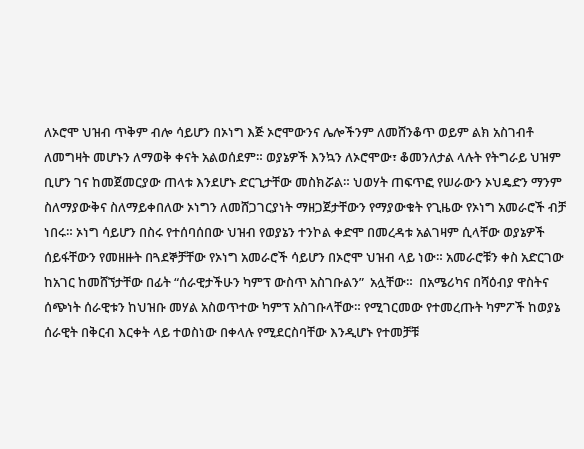ለኦሮሞ ህዝብ ጥቅም ብሎ ሳይሆን በኦነግ እጅ ኦሮሞውንና ሌሎችንም ለመሸንቆጥ ወይም ልክ አስገብቶ ለመግዛት መሆኑን ለማወቅ ቀናት አልወሰደም። ወያኔዎች እንኳን ለኦሮሞው፣ ቆመንለታል ላሉት የትግራይ ህዝም ቢሆን ገና ከመጀመርያው ጠላቱ እንደሆኑ ድርጊታቸው መስክሯል። ህወሃት ጠፍጥፎ የሠራውን ኦህዴድን ማንም ስለማያውቅና ስለማይቀበለው ኦነግን ለመሸጋገርያነት ማዘጋጀታቸውን የማያውቁት የጊዜው የኦነግ አመራሮች ብቻ ነበሩ። ኦነግ ሳይሆን በስሩ የተሰባሰበው ህዝብ የወያኔን ተንኮል ቀድሞ በመረዳቱ አልገዛም ሲላቸው ወያኔዎች ሰይፋቸውን የመዘዙት በጓደኞቻቸው የኦነግ አመራሮች ሳይሆን በኦሮሞ ህዝብ ላይ ነው። አመራሮቹን ቀስ አድርገው ከአገር ከመሸኘታቸው በፊት “ሰራዊታችሁን ካምፕ ውስጥ አስገቡልን”  አሏቸው።  በአሜሪካና በሻዕብያ ዋስትና ሰጭነት ሰራዊቱን ከህዝቡ መሃል አስወጥተው ካምፕ አስገቡላቸው። የሚገርመው የተመረጡት ካምፖች ከወያኔ ሰራዊት በቅርብ እርቀት ላይ ተወስነው በቀላሉ የሚደርስባቸው እንዲሆኑ የተመቻቹ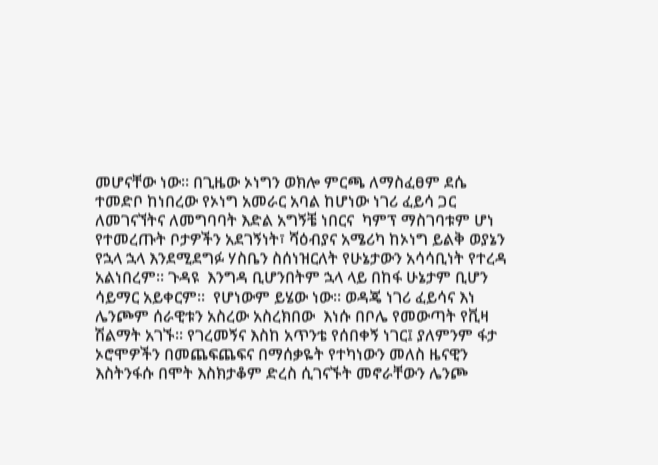መሆናቸው ነው። በጊዜው ኦነግን ወክሎ ምርጫ ለማስፈፀም ደሴ ተመድቦ ከነበረው የኦነግ አመራር አባል ከሆነው ነገሪ ፈይሳ ጋር ለመገናኘትና ለመግባባት እድል አግኝቼ ነበርና  ካምፕ ማስገባቱም ሆነ የተመረጡት ቦታዎችን አደገኝነት፣ ሻዕብያና አሜሪካ ከኦነግ ይልቅ ወያኔን የኋላ ኋላ እንደሚደግፉ ሃስቤን ስሰነዝርለት የሁኔታውን አሳሳቢነት የተረዳ አልነበረም። ጉዳዩ  እንግዳ ቢሆንበትም ኋላ ላይ በከፋ ሁኔታም ቢሆን ሳይማር አይቀርም።  የሆነውም ይሄው ነው። ወዳጄ ነገሪ ፈይሳና እነ ሌንጮም ሰራዊቱን አስረው አስረክበው  እነሱ በቦሌ የመውጣት የቪዛ ሽልማት አገኙ። የገረመኝና እስከ አጥንቴ የሰበቀኝ ነገር፤ ያለምንም ፋታ ኦሮሞዎችን በመጨፍጨፍና በማሰቃዬት የተካነውን መለስ ዜናዊን እስትንፋሱ በሞት እስክታቆም ድረስ ሲገናኙት መኖራቸውን ሌንጮ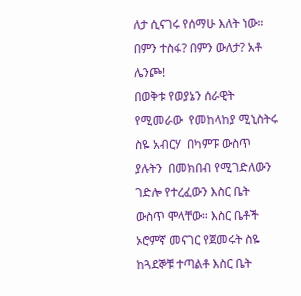ለታ ሲናገሩ የሰማሁ እለት ነው። በምን ተስፋ? በምን ውለታ? አቶ ሌንጮ!
በወቅቱ የወያኔን ሰራዊት የሚመራው  የመከላከያ ሚኒስትሩ ስዬ አብርሃ  በካምፑ ውስጥ ያሉትን  በመክበብ የሚገድለውን ገድሎ የተረፈውን እስር ቤት ውስጥ ሞላቸው። እስር ቤቶች ኦሮምኛ መናገር የጀመሩት ስዬ ከጓደኞቹ ተጣልቶ እስር ቤት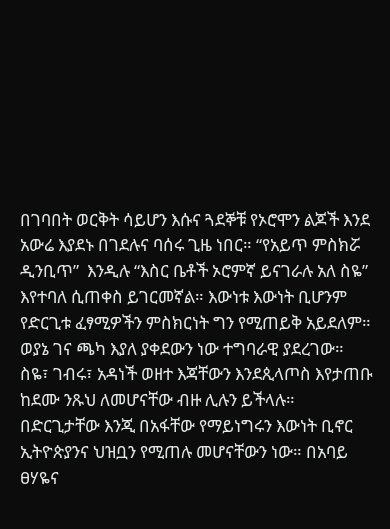በገባበት ወርቅት ሳይሆን እሱና ጓደኞቹ የኦሮሞን ልጆች እንደ አውሬ እያደኑ በገደሉና ባሰሩ ጊዜ ነበር። “የአይጥ ምስክሯ ዲንቢጥ”  እንዲሉ “እስር ቤቶች ኦሮምኛ ይናገራሉ አለ ስዬ” እየተባለ ሲጠቀስ ይገርመኛል። እውነቱ እውነት ቢሆንም የድርጊቱ ፈፃሚዎችን ምስክርነት ግን የሚጠይቅ አይደለም። ወያኔ ገና ጫካ እያለ ያቀደውን ነው ተግባራዊ ያደረገው። ስዬ፣ ገብሩ፣ አዳነች ወዘተ እጃቸውን እንደጲላጦስ እየታጠቡ ከደሙ ንጹህ ለመሆናቸው ብዙ ሊሉን ይችላሉ። በድርጊታቸው እንጂ በአፋቸው የማይነግሩን እውነት ቢኖር ኢትዮጵያንና ህዝቧን የሚጠሉ መሆናቸውን ነው። በአባይ ፀሃዬና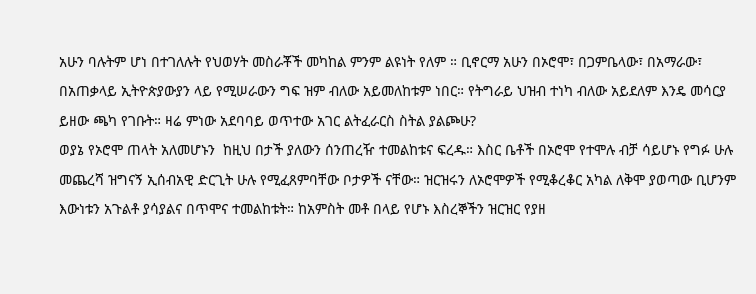አሁን ባሉትም ሆነ በተገለሉት የህወሃት መስራቾች መካከል ምንም ልዩነት የለም ። ቢኖርማ አሁን በኦሮሞ፣ በጋምቤላው፣ በአማራው፣ በአጠቃላይ ኢትዮጵያውያን ላይ የሚሠራውን ግፍ ዝም ብለው አይመለከቱም ነበር። የትግራይ ህዝብ ተነካ ብለው አይደለም እንዴ መሳርያ ይዘው ጫካ የገቡት። ዛሬ ምነው አደባባይ ወጥተው አገር ልትፈራርስ ስትል ያልጮሁ?
ወያኔ የኦሮሞ ጠላት አለመሆኑን  ከዚህ በታች ያለውን ሰንጠረዥ ተመልከቱና ፍረዱ። እስር ቤቶች በኦሮሞ የተሞሉ ብቻ ሳይሆኑ የግፉ ሁሉ መጨረሻ ዝግናኝ ኢሰብአዊ ድርጊት ሁሉ የሚፈጸምባቸው ቦታዎች ናቸው። ዝርዝሩን ለኦሮሞዎች የሚቆረቆር አካል ለቅሞ ያወጣው ቢሆንም እውነቱን አጉልቶ ያሳያልና በጥሞና ተመልከቱት። ከአምስት መቶ በላይ የሆኑ እስረኞችን ዝርዝር የያዘ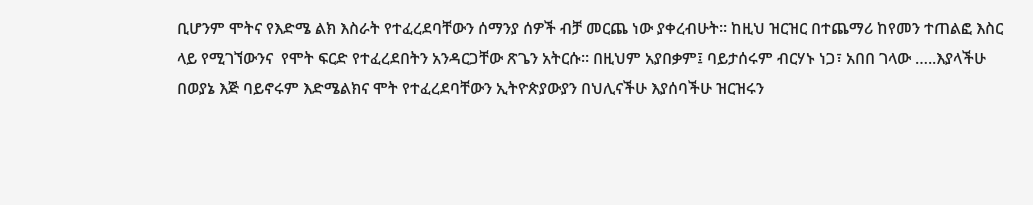ቢሆንም ሞትና የእድሜ ልክ እስራት የተፈረደባቸውን ሰማንያ ሰዎች ብቻ መርጨ ነው ያቀረብሁት። ከዚህ ዝርዝር በተጨማሪ ከየመን ተጠልፎ እስር ላይ የሚገኘውንና  የሞት ፍርድ የተፈረደበትን አንዳርጋቸው ጽጌን አትርሱ። በዚህም አያበቃም፤ ባይታሰሩም ብርሃኑ ነጋ፣ አበበ ገላው …..እያላችሁ በወያኔ እጅ ባይኖሩም እድሜልክና ሞት የተፈረደባቸውን ኢትዮጵያውያን በህሊናችሁ እያሰባችሁ ዝርዝሩን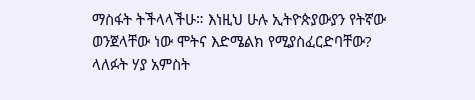ማስፋት ትችላላችሁ። እነዚህ ሁሉ ኢትዮጵያውያን የትኛው ወንጀላቸው ነው ሞትና እድሜልክ የሚያስፈርድባቸው? ላለፉት ሃያ አምስት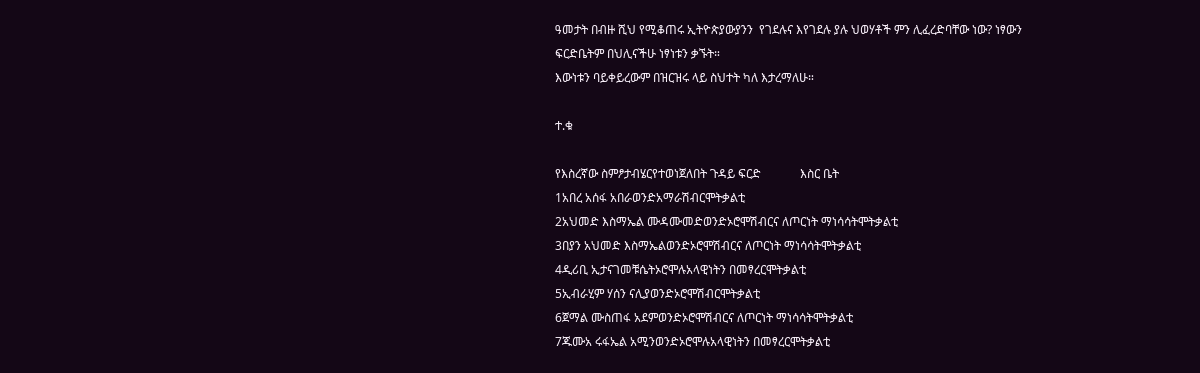ዓመታት በብዙ ሺህ የሚቆጠሩ ኢትዮጵያውያንን  የገደሉና እየገደሉ ያሉ ህወሃቶች ምን ሊፈረድባቸው ነው? ነፃውን ፍርድቤትም በህሊናችሁ ነፃነቱን ቃኙት።
እውነቱን ባይቀይረውም በዝርዝሩ ላይ ስህተት ካለ እታረማለሁ።

ተ.ቁ

የእስረኛው ስምፆታብሄርየተወነጀለበት ጉዳይ ፍርድ             እስር ቤት
1አበረ አሰፋ አበራወንድአማራሽብርሞትቃልቲ
2አህመድ እስማኤል ሙዳሙመድወንድኦሮሞሽብርና ለጦርነት ማነሳሳትሞትቃልቲ
3በያን አህመድ እስማኤልወንድኦሮሞሽብርና ለጦርነት ማነሳሳትሞትቃልቲ
4ዲሪቢ ኢታናገመቹሴትኦሮሞሉአላዊነትን በመፃረርሞትቃልቲ
5ኢብራሂም ሃሰን ናሊያወንድኦሮሞሽብርሞትቃልቲ
6ጀማል ሙስጠፋ አደምወንድኦሮሞሽብርና ለጦርነት ማነሳሳትሞትቃልቲ
7ጁሙአ ሩፋኤል አሚንወንድኦሮሞሉአላዊነትን በመፃረርሞትቃልቲ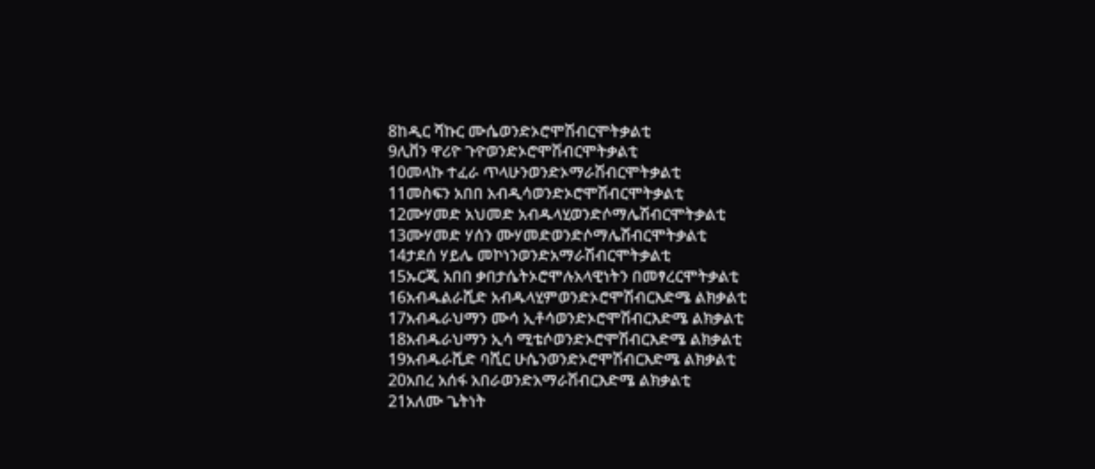8ከዲር ሻኩር ሙሴወንድኦሮሞሽብርሞትቃልቲ
9ሊቨን ዋሪዮ ጉዮወንድኦሮሞሽብርሞትቃልቲ
10መላኩ ተፈራ ጥላሁንወንድኦማራሽብርሞትቃልቲ
11መስፍን አበበ አብዲሳወንድኦሮሞሽብርሞትቃልቲ
12ሙሃመድ አህመድ አብዱላሂወንድሶማሌሽብርሞትቃልቲ
13ሙሃመድ ሃሰን ሙሃመድወንድሶማሌሽብርሞትቃልቲ
14ታደሰ ሃይሌ መኮነንወንድአማራሽብርሞትቃልቲ
15ኡርጂ አበበ ቃበታሴትኦሮሞሉአላዊነትን በመፃረርሞትቃልቲ
16አብዱልራሺድ አብዱላሂምወንድኦሮሞሽብርእድሜ ልክቃልቲ
17አብዱራህማን ሙሳ ኢቶሳወንድኦሮሞሽብርእድሜ ልክቃልቲ
18አብዱራህማን ኢሳ ሚቴሶወንድኦሮሞሽብርእድሜ ልክቃልቲ
19አብዱራሺድ ባሺር ሁሴንወንድኦሮሞሽብርእድሜ ልክቃልቲ
20አበረ አሰፋ አበራወንድአማራሽብርእድሜ ልክቃልቲ
21አለሙ ጌትነት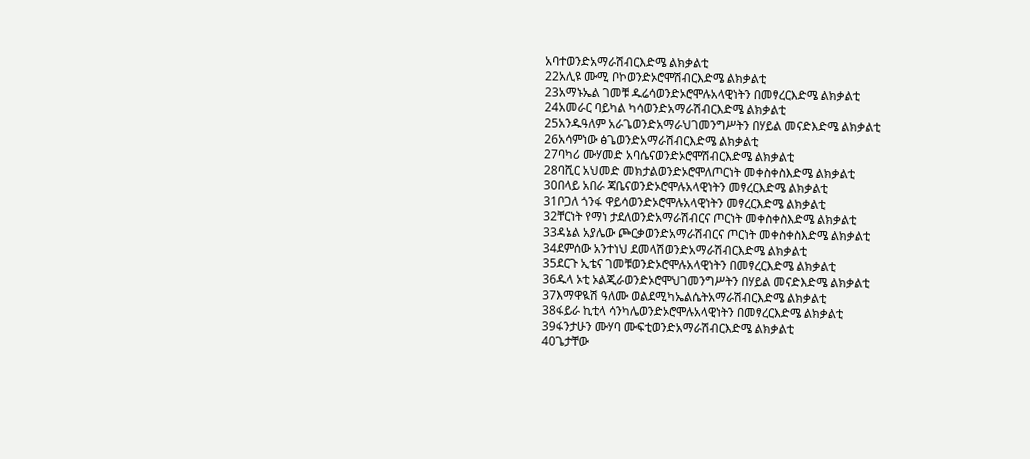አባተወንድአማራሽብርእድሜ ልክቃልቲ
22አሊዩ ሙሚ ቦኮወንድኦሮሞሽብርእድሜ ልክቃልቲ
23አማኑኤል ገመቹ ዱሬሳወንድኦሮሞሉአላዊነትን በመፃረርእድሜ ልክቃልቲ
24አመራር ባይካል ካሳወንድአማራሽብርእድሜ ልክቃልቲ
25አንዱዓለም አራጌወንድአማራህገመንግሥትን በሃይል መናድእድሜ ልክቃልቲ
26አሳምነው ፅጌወንድአማራሽብርእድሜ ልክቃልቲ
27ባካሪ ሙሃመድ አባሴናወንድኦሮሞሽብርእድሜ ልክቃልቲ
28ባሺር አህመድ መክታልወንድኦሮሞለጦርነት መቀስቀስእድሜ ልክቃልቲ
30በላይ አበራ ጃቤናወንድኦሮሞሉአላዊነትን መፃረርእድሜ ልክቃልቲ
31ቦጋለ ጎንፋ ዋይሳወንድኦሮሞሉአላዊነትን መፃረርእድሜ ልክቃልቲ
32ቸርነት የማነ ታደለወንድአማራሽብርና ጦርነት መቀስቀስእድሜ ልክቃልቲ
33ዳኔል አያሌው ጮርቃወንድአማራሽብርና ጦርነት መቀስቀስእድሜ ልክቃልቲ
34ደምሰው አንተነህ ደመላሽወንድአማራሽብርእድሜ ልክቃልቲ
35ደርጉ ኢቴና ገመቹወንድኦሮሞሉአላዊነትን በመፃረርእድሜ ልክቃልቲ
36ዱላ ኦቲ ኦልጂራወንድኦሮሞህገመንግሥትን በሃይል መናድእድሜ ልክቃልቲ
37እማዋዪሽ ዓለሙ ወልደሚካኤልሴትአማራሽብርእድሜ ልክቃልቲ
38ፋይራ ኪቲላ ሳንካሌወንድኦሮሞሉአላዊነትን በመፃረርእድሜ ልክቃልቲ
39ፋንታሁን ሙሃባ ሙፍቲወንድአማራሽብርእድሜ ልክቃልቲ
40ጌታቸው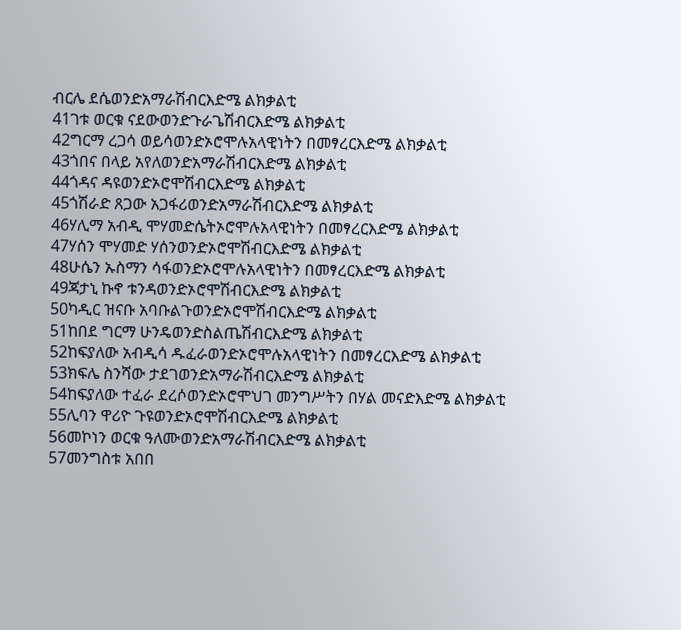ብርሌ ደሴወንድአማራሽብርእድሜ ልክቃልቲ
41ገቱ ወርቁ ናደውወንድጉራጌሽብርእድሜ ልክቃልቲ
42ግርማ ረጋሳ ወይሳወንድኦሮሞሉአላዊነትን በመፃረርእድሜ ልክቃልቲ
43ጎበና በላይ አየለወንድአማራሽብርእድሜ ልክቃልቲ
44ጎዳና ዳዩወንድኦሮሞሽብርእድሜ ልክቃልቲ
45ጎሽራድ ጸጋው አጋፋሪወንድአማራሽብርእድሜ ልክቃልቲ
46ሃሊማ አብዲ ሞሃመድሴትኦሮሞሉአላዊነትን በመፃረርእድሜ ልክቃልቲ
47ሃሰን ሞሃመድ ሃሰንወንድኦሮሞሽብርእድሜ ልክቃልቲ
48ሁሴን ኡስማን ሳፋወንድኦሮሞሉአላዊነትን በመፃረርእድሜ ልክቃልቲ
49ጃታኒ ኩኖ ቱንዳወንድኦሮሞሽብርእድሜ ልክቃልቲ
50ካዲር ዝናቡ አባቡልጉወንድኦሮሞሽብርእድሜ ልክቃልቲ
51ከበደ ግርማ ሁንዴወንድስልጤሽብርእድሜ ልክቃልቲ
52ከፍያለው አብዲሳ ዱፈራወንድኦሮሞሉአላዊነትን በመፃረርእድሜ ልክቃልቲ
53ክፍሌ ስንሻው ታደገወንድአማራሽብርእድሜ ልክቃልቲ
54ከፍያለው ተፈራ ደረሶወንድኦሮሞህገ መንግሥትን በሃል መናድእድሜ ልክቃልቲ
55ሊባን ዋሪዮ ጉዩወንድኦሮሞሽብርእድሜ ልክቃልቲ
56መኮነን ወርቁ ዓለሙወንድአማራሽብርእድሜ ልክቃልቲ
57መንግስቱ አበበ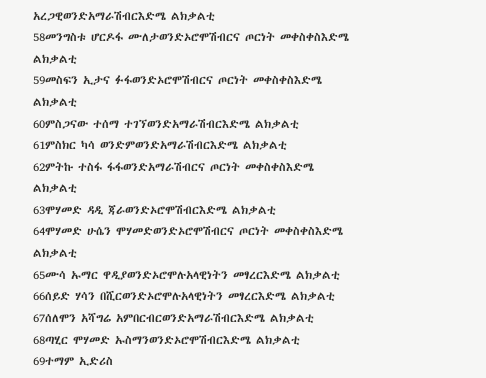አረጋዊወንድአማራሽብርእድሜ ልክቃልቲ
58መንግስቱ ሆርዶፋ ሙለታወንድኦሮሞሽብርና ጦርነት መቀስቀስእድሜ ልክቃልቲ
59መስፍን ኢታና ፉፋወንድኦሮሞሽብርና ጦርነት መቀስቀስእድሜ ልክቃልቲ
60ምስጋናው ተሰማ ተገኘወንድአማራሽብርእድሜ ልክቃልቲ
61ምስክር ካሳ ወንድምወንድአማራሽብርእድሜ ልክቃልቲ
62ምትኩ ተስፋ ፋፋወንድአማራሽብርና ጦርነት መቀስቀስእድሜ ልክቃልቲ
63ሞሃመድ ዳዲ ጃራወንድኦሮሞሽብርእድሜ ልክቃልቲ
64ሞሃመድ ሁሴን ሞሃመድወንድኦሮሞሽብርና ጦርነት መቀስቀስእድሜ ልክቃልቲ
65ሙሳ ኡማር ዋዲያወንድኦሮሞሉአላዊነትን መፃረርእድሜ ልክቃልቲ
66ሰይድ ሃሳን በሺርወንድኦሮሞሉአላዊነትን መፃረርእድሜ ልክቃልቲ
67ሰለሞን አሻግሬ አምበርብርወንድአማራሽብርእድሜ ልክቃልቲ
68ጣሂር ሞሃመድ ኡስማንወንድኦሮሞሽብርእድሜ ልክቃልቲ
69ተማም ኢድሪስ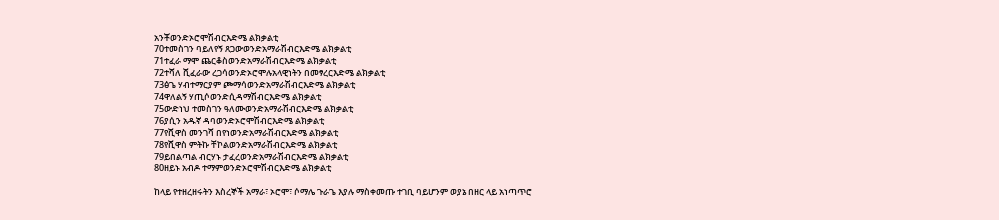አንቾወንድኦሮሞሽብርእድሜ ልክቃልቲ
70ተመስገን ባይለየኝ ጸጋውወንድአማራሽብርእድሜ ልክቃልቲ
71ተፈራ ማሞ ጨርቆስወንድአማራሽብርእድሜ ልክቃልቲ
72ተሻለ ሺፈራው ረጋሳወንድኦሮሞሉአላዊነትን በመፃረርእድሜ ልክቃልቲ
73ፅጌ ሃብተማርያም ጮማሳወንድአማራሽብርእድሜ ልክቃልቲ
74ዋለልኝ ሃጢሶወንድሲዳማሽብርእድሜ ልክቃልቲ
75ውድነህ ተመስገን ዓለሙወንድአማራሽብርእድሜ ልክቃልቲ
76ያሲን አዱኛ ዳባወንድኦሮሞሽብርእድሜ ልክቃልቲ
77የሺዋስ መንገሻ በየነወንድአማራሽብርእድሜ ልክቃልቲ
78የሺዋስ ምትኩ ቸኮልወንድአማራሽብርእድሜ ልክቃልቲ
79ይበልጣል ብርሃኑ ታፈረወንድአማራሽብርእድሜ ልክቃልቲ
80ዘይኑ አብዶ ተማምወንድኦሮሞሽብርእድሜ ልክቃልቲ

ከላይ የተዘረዘሩትን እስረኞች አማራ፣ ኦሮሞ፣ ሶማሌ ጉራጌ እያሉ ማስቀመጡ ተገቢ ባይሆንም ወያኔ በዘር ላይ አነጣጥሮ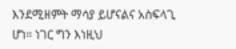እንደሚዘምት ማሳያ ይሆናልና አስፍላጊ ሆነ። ነገር ግን እነዚህ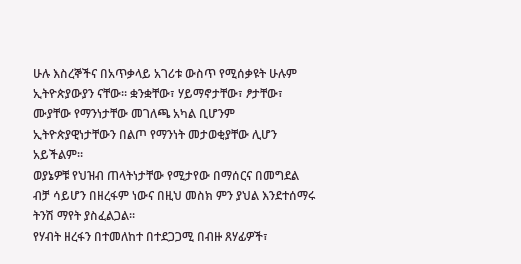ሁሉ እስረኞችና በአጥቃላይ አገሪቱ ውስጥ የሚሰቃዩት ሁሉም ኢትዮጵያውያን ናቸው። ቋንቋቸው፣ ሃይማኖታቸው፣ ፆታቸው፣ ሙያቸው የማንነታቸው መገለጫ አካል ቢሆንም ኢትዮጵያዊነታቸውን በልጦ የማንነት መታወቂያቸው ሊሆን አይችልም።
ወያኔዎቹ የህዝብ ጠላትነታቸው የሚታየው በማሰርና በመግደል ብቻ ሳይሆን በዘረፋም ነውና በዚህ መስክ ምን ያህል እንደተሰማሩ ትንሽ ማየት ያስፈልጋል።
የሃብት ዘረፋን በተመለከተ በተደጋጋሚ በብዙ ጸሃፊዎች፣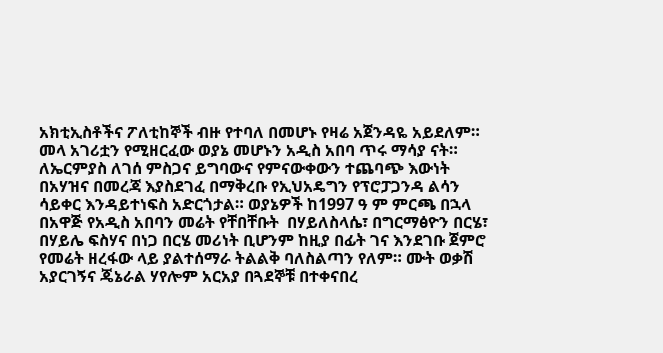አክቲኢስቶችና ፖለቲከኞች ብዙ የተባለ በመሆኑ የዛሬ አጀንዳዬ አይደለም። መላ አገሪቷን የሚዘርፈው ወያኔ መሆኑን አዲስ አበባ ጥሩ ማሳያ ናት። ለኤርምያስ ለገሰ ምስጋና ይግባውና የምናውቀውን ተጨባጭ እውነት በአሃዝና በመረጃ እያስደገፈ በማቅረቡ የኢህአዴግን የፕሮፓጋንዳ ልሳን ሳይቀር እንዳይተነፍስ አድርጎታል። ወያኔዎች ከ1997 ዓ ም ምርጫ በኋላ በአዋጅ የአዲስ አበባን መሬት የቸበቸቡት  በሃይለስላሴ፣ በግርማፅዮን በርሄ፣ በሃይሌ ፍስሃና በነጋ በርሄ መሪነት ቢሆንም ከዚያ በፊት ገና እንደገቡ ጀምሮ የመሬት ዘረፋው ላይ ያልተሰማራ ትልልቅ ባለስልጣን የለም። ሙት ወቃሽ አያርገኝና ጄኔራል ሃየሎም አርአያ በጓደኞቹ በተቀናበረ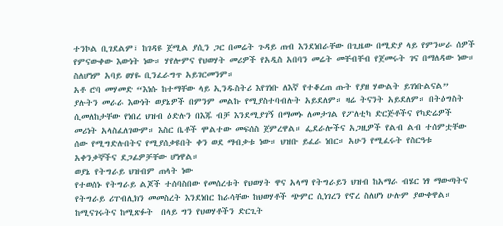ተንኮል ቢገደልም፣ ከገዳዩ ጀሚል ያሲን ጋር በመሬት ጉዳይ ጠብ እንደነበራቸው በጊዜው በሚድያ ላይ የምንሠራ ሰዎች የምናውቀው እውነት ነው። ሃየሎምና የህወሃት መሪዎች የአዲስ አበባን መሬት መቸብቸብ የጀመሩት ገና በማለዳው ነው። ስለሆነም አባይ ፀሃዬ ቢንፈራግጥ አይገርመንም።
አቶ ሮባ መሃመድ “እነሱ ከተማቸው ላይ ኢንዱስትሪ እየገነቡ ለእኛ የተቆረጠ ጡት የያዘ ሃውልት ይገነቡልናል” ያሉትን መራራ እውነት ወያኔዎች በምንም መልኩ የሚያስተባብሉት አይደለም። ዛሬ ትናንት አይደለም። በትዕግስት ሲመለከታቸው የነበረ ህዝብ ዕድሉን በእጁ ብቻ እንደሚያገኝ በማመኑ ለመታገል የፖለቲካ ድርጅቶችና የካድሬዎች መሪነት አላስፈለገውም። እስር ቤቶች ሞልተው መፍሰስ ጀምረዋል። ፌደራሎችና አጋዚዎች የልብ ልብ ተሰምቷቸው ሰው የሚግድሉበትና የሚያሰቃዩበት ቀን ወደ ማብቃቱ ነው። ህዝቡ ይፈራ ነበር። አሁን የሚፈሩት የስርዓቱ አቀንቃኞችና ደጋፊዎቻቸው ሆነዋል።
ወያኔ የትግራይ ህዝብም ጠላት ነው
የተወሰኑ የትግራይ ልጆች ተሰባስበው የመሰረቱት የህወሃት ዋና አላማ የትግራይን ህዝብ ከአማራ ብሄር ነፃ ማውጣትና የትግራይ ሪፐብሊክን መመስረት እንደነበር ከራሳቸው ከህወሃቶች ጭምር ሲነገረን የኖረ ስለሆነ ሁሉም ያውቀዋል። ከሚናገሩትና ከሚጽፉት  በላይ ግን የህወሃቶችን ድርጊት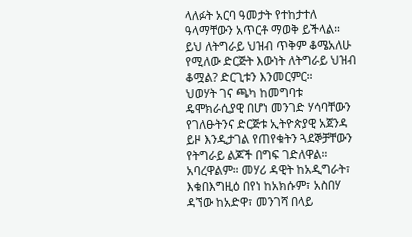ላለፉት አርባ ዓመታት የተከታተለ ዓላማቸውን አጥርቶ ማወቅ ይችላል። ይህ ለትግራይ ህዝብ ጥቅም ቆሜአለሁ የሚለው ድርጅት እውነት ለትግራይ ህዝብ ቆሟል? ድርጊቱን እንመርምር።
ህወሃት ገና ጫካ ከመግባቱ ዴሞክራሲያዊ በሆነ መንገድ ሃሳባቸውን የገለፁትንና ድርጅቱ ኢትዮጵያዊ አጀንዳ ይዞ እንዲታገል የጠየቁትን ጓደኞቻቸውን የትግራይ ልጆች በግፍ ገድለዋል። አባረዋልም። መሃሪ ዳዊት ከአዲግራት፣ እቁበእግዚዕ በየነ ከአክሱም፣ አስበሃ ዳኘው ከአድዋ፣ መንገሻ በላይ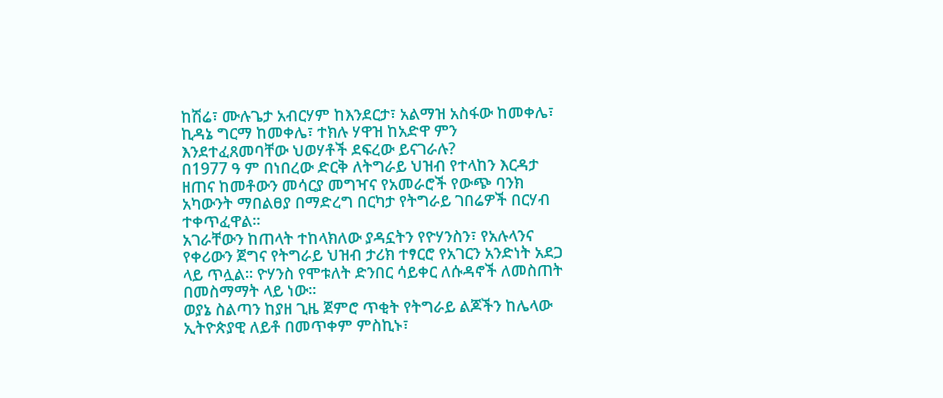ከሽሬ፣ ሙሉጌታ አብርሃም ከእንደርታ፣ አልማዝ አስፋው ከመቀሌ፣ ኪዳኔ ግርማ ከመቀሌ፣ ተክሉ ሃዋዝ ከአድዋ ምን እንደተፈጸመባቸው ህወሃቶች ደፍረው ይናገራሉ?
በ1977 ዓ ም በነበረው ድርቅ ለትግራይ ህዝብ የተላከን እርዳታ ዘጠና ከመቶውን መሳርያ መግዣና የአመራሮች የውጭ ባንክ አካውንት ማበልፀያ በማድረግ በርካታ የትግራይ ገበሬዎች በርሃብ ተቀጥፈዋል።
አገራቸውን ከጠላት ተከላክለው ያዳኗትን የዮሃንስን፣ የአሉላንና የቀሪውን ጀግና የትግራይ ህዝብ ታሪክ ተፃርሮ የአገርን አንድነት አደጋ ላይ ጥሏል። ዮሃንስ የሞቱለት ድንበር ሳይቀር ለሱዳኖች ለመስጠት በመስማማት ላይ ነው።
ወያኔ ስልጣን ከያዘ ጊዜ ጀምሮ ጥቂት የትግራይ ልጆችን ከሌላው ኢትዮጵያዊ ለይቶ በመጥቀም ምስኪኑ፣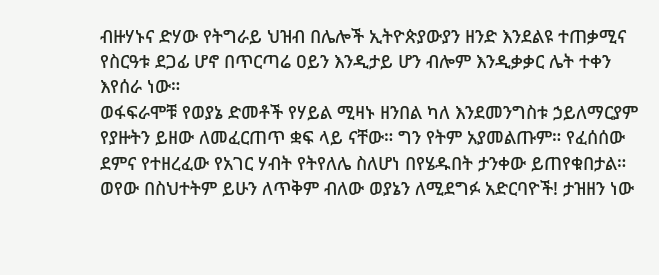ብዙሃኑና ድሃው የትግራይ ህዝብ በሌሎች ኢትዮጵያውያን ዘንድ እንደልዩ ተጠቃሚና የስርዓቱ ደጋፊ ሆኖ በጥርጣሬ ዐይን እንዲታይ ሆን ብሎም እንዲቃቃር ሌት ተቀን እየሰራ ነው።
ወፋፍራሞቹ የወያኔ ድመቶች የሃይል ሚዛኑ ዘንበል ካለ እንደመንግስቱ ኃይለማርያም የያዙትን ይዘው ለመፈርጠጥ ቋፍ ላይ ናቸው። ግን የትም አያመልጡም። የፈሰሰው ደምና የተዘረፈው የአገር ሃብት የትየለሌ ስለሆነ በየሄዱበት ታንቀው ይጠየቁበታል። ወየው በስህተትም ይሁን ለጥቅም ብለው ወያኔን ለሚደግፉ አድርባዮች! ታዝዘን ነው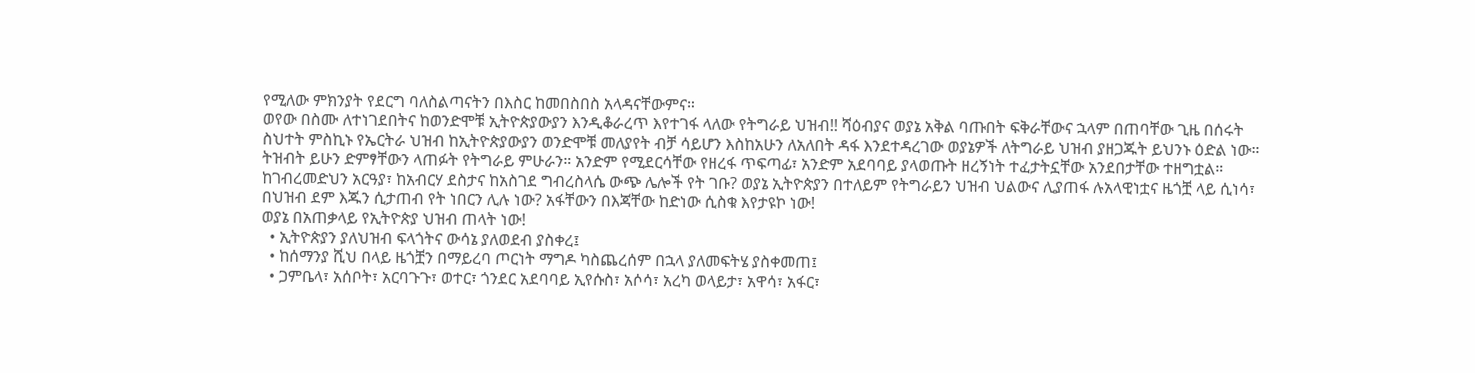የሚለው ምክንያት የደርግ ባለስልጣናትን በእስር ከመበስበስ አላዳናቸውምና።
ወየው በስሙ ለተነገደበትና ከወንድሞቹ ኢትዮጵያውያን እንዲቆራረጥ እየተገፋ ላለው የትግራይ ህዝብ!! ሻዕብያና ወያኔ አቅል ባጡበት ፍቅራቸውና ኋላም በጠባቸው ጊዜ በሰሩት ስህተት ምስኪኑ የኤርትራ ህዝብ ከኢትዮጵያውያን ወንድሞቹ መለያየት ብቻ ሳይሆን እስከአሁን ለአለበት ዳፋ እንደተዳረገው ወያኔዎች ለትግራይ ህዝብ ያዘጋጁት ይህንኑ ዕድል ነው።
ትዝብት ይሁን ድምፃቸውን ላጠፉት የትግራይ ምሁራን። አንድም የሚደርሳቸው የዘረፋ ጥፍጣፊ፣ አንድም አደባባይ ያላወጡት ዘረኝነት ተፈታትኗቸው አንደበታቸው ተዘግቷል። ከገብረመድህን አርዓያ፣ ከአብርሃ ደስታና ከአስገደ ግብረስላሴ ውጭ ሌሎች የት ገቡ? ወያኔ ኢትዮጵያን በተለይም የትግራይን ህዝብ ህልውና ሊያጠፋ ሉአላዊነቷና ዜጎቿ ላይ ሲነሳ፣ በህዝብ ደም እጁን ሲታጠብ የት ነበርን ሊሉ ነው? አፋቸውን በእጃቸው ከድነው ሲስቁ እየታዩኮ ነው!
ወያኔ በአጠቃላይ የኢትዮጵያ ህዝብ ጠላት ነው!
  • ኢትዮጵያን ያለህዝብ ፍላጎትና ውሳኔ ያለወደብ ያስቀረ፤
  • ከሰማንያ ሺህ በላይ ዜጎቿን በማይረባ ጦርነት ማግዶ ካስጨረሰም በኋላ ያለመፍትሄ ያስቀመጠ፤
  • ጋምቤላ፣ አሰቦት፣ አርባጉጉ፣ ወተር፣ ጎንደር አደባባይ ኢየሱስ፣ አሶሳ፣ አረካ ወላይታ፣ አዋሳ፣ አፋር፣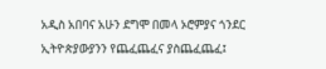አዲስ አበባና አሁን ደግሞ በመላ ኦሮምያና ጎንደር ኢትዮጵያውያንን የጨፈጨፈና ያስጨፈጨፈ፤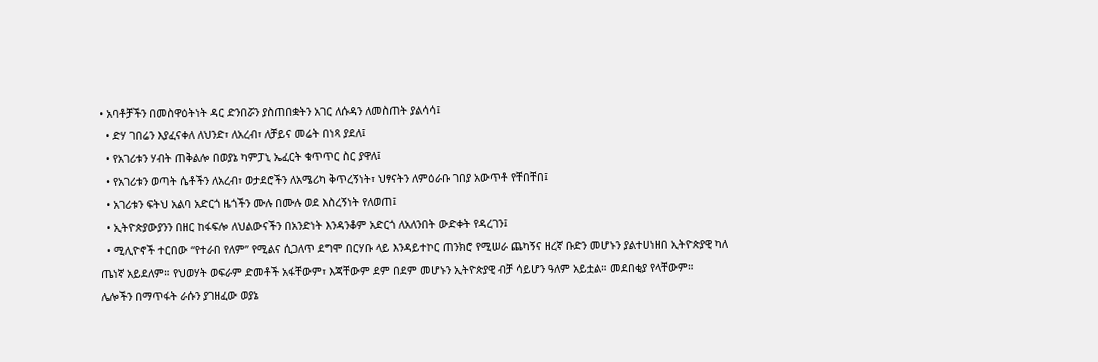• አባቶቻችን በመስዋዕትነት ዳር ድንበሯን ያስጠበቋትን አገር ለሱዳን ለመስጠት ያልሳሳ፤
  • ድሃ ገበሬን እያፈናቀለ ለህንድ፣ ለአረብ፣ ለቻይና መሬት በነጻ ያደለ፤
  • የአገሪቱን ሃብት ጠቅልሎ በወያኔ ካምፓኒ ኤፈርት ቁጥጥር ስር ያዋለ፤
  • የአገሪቱን ወጣት ሴቶችን ለአረብ፣ ወታደሮችን ለአሜሪካ ቅጥረኝነት፣ ህፃናትን ለምዕራቡ ገበያ አውጥቶ የቸበቸበ፤
  • አገሪቱን ፍትህ አልባ አድርጎ ዜጎችን ሙሉ በሙሉ ወደ እስረኝነት የለወጠ፤
  • ኢትዮጵያውያንን በዘር ከፋፍሎ ለህልውናችን በአንድነት እንዳንቆም አድርጎ ለአለንበት ውድቀት የዳረገን፤
  • ሚሊዮኖች ተርበው “የተራበ የለም” የሚልና ሲጋለጥ ደግሞ በርሃቡ ላይ እንዳይተኮር ጠንክሮ የሚሠራ ጨካኝና ዘረኛ ቡድን መሆኑን ያልተሀነዘበ ኢትዮጵያዊ ካለ ጤነኛ አይደለም። የህወሃት ወፍራም ድመቶች አፋቸውም፣ እጃቸውም ደም በደም መሆኑን ኢትዮጵያዊ ብቻ ሳይሆን ዓለም አይቷል። መደበቂያ የላቸውም።
ሌሎችን በማጥፋት ራሱን ያገዘፈው ወያኔ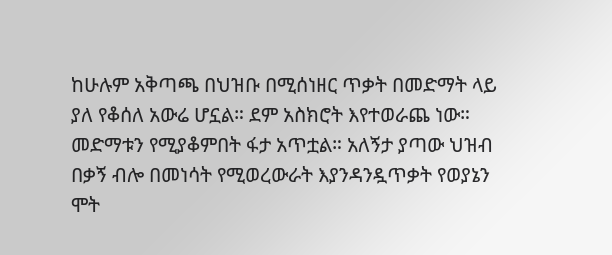ከሁሉም አቅጣጫ በህዝቡ በሚሰነዘር ጥቃት በመድማት ላይ ያለ የቆሰለ አውሬ ሆኗል። ደም አስክሮት እየተወራጨ ነው። መድማቱን የሚያቆምበት ፋታ አጥቷል። አለኝታ ያጣው ህዝብ በቃኝ ብሎ በመነሳት የሚወረውራት እያንዳንዷጥቃት የወያኔን ሞት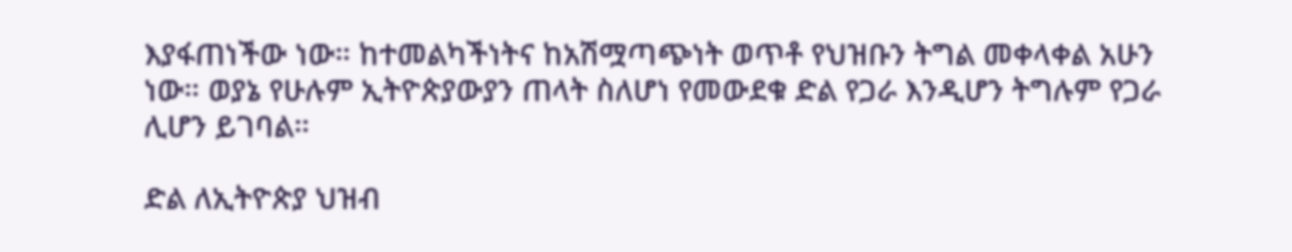እያፋጠነችው ነው። ከተመልካችነትና ከአሽሟጣጭነት ወጥቶ የህዝቡን ትግል መቀላቀል አሁን ነው። ወያኔ የሁሉም ኢትዮጵያውያን ጠላት ስለሆነ የመውደቁ ድል የጋራ እንዲሆን ትግሉም የጋራ ሊሆን ይገባል።

ድል ለኢትዮጵያ ህዝብ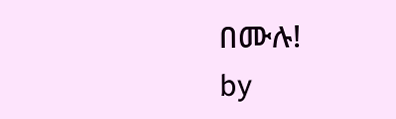በሙሉ!                                                                                                                                                                               by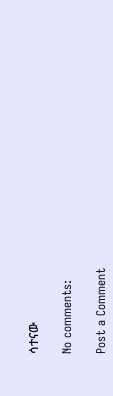ሳተናው

No comments:

Post a Comment